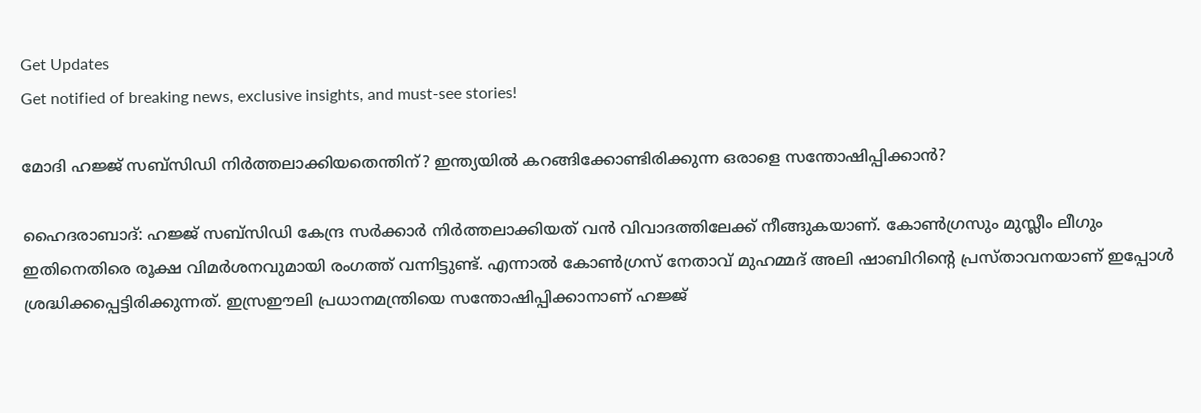Get Updates
Get notified of breaking news, exclusive insights, and must-see stories!

മോദി ഹജ്ജ് സബ്സിഡി നിർത്തലാക്കിയതെന്തിന്? ഇന്ത്യയിൽ കറങ്ങിക്കോണ്ടിരിക്കുന്ന ഒരാളെ സന്തോഷിപ്പിക്കാൻ?

ഹൈദരാബാദ്: ഹജ്ജ് സബ്സിഡി കേന്ദ്ര സർക്കാർ നിർത്തലാക്കിയത് വൻ വിവാദത്തിലേക്ക് നീങ്ങുകയാണ്. കോൺഗ്രസും മുസ്ലീം ലീഗും ഇതിനെതിരെ രൂക്ഷ വിമർശനവുമായി രംഗത്ത് വന്നിട്ടുണ്ട്. എന്നാൽ കോൺഗ്രസ് നേതാവ് മുഹമ്മദ് അലി ഷാബിറിന്റെ പ്രസ്താവനയാണ് ഇപ്പോൾ ശ്രദ്ധിക്കപ്പെട്ടിരിക്കുന്നത്. ഇസ്രഈലി പ്രധാനമന്ത്രിയെ സന്തോഷിപ്പിക്കാനാണ് ഹജ്ജ്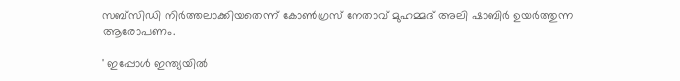സബ്‌സിഡി നിര്‍ത്തലാക്കിയതെന്ന് കോണ്‍ഗ്രസ് നേതാവ് മുഹമ്മദ് അലി ഷാബിര്‍ ഉയർത്തുന്ന ആരോപണം.

' ഇപ്പോള്‍ ഇന്ത്യയില്‍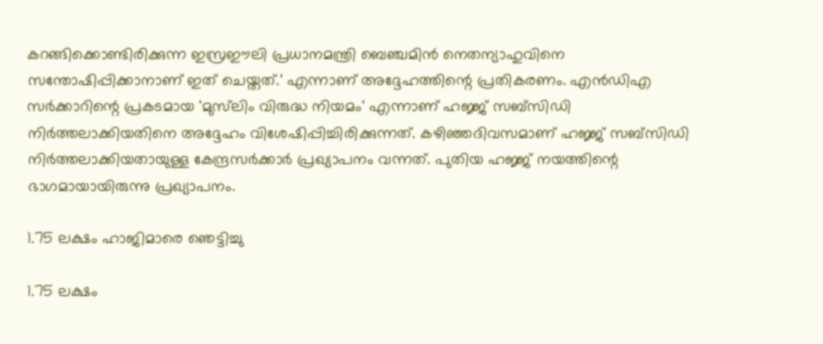കറങ്ങിക്കൊണ്ടിരിക്കുന്ന ഇസ്രഈലി പ്രധാനമന്ത്രി ബെഞ്ചമിന്‍ നെതന്യാഹുവിനെ സന്തോഷിപ്പിക്കാനാണ് ഇത് ചെയ്തത്.' എന്നാണ് അദ്ദേഹത്തിന്റെ പ്രതികരണം. എന്‍ഡിഎ സര്‍ക്കാറിന്റെ പ്രകടമായ 'മുസ്‌ലിം വിരുദ്ധ നിയമം' എന്നാണ് ഹജ്ജ് സബ്‌സിഡി നിര്‍ത്തലാക്കിയതിനെ അദ്ദേഹം വിശേഷിപ്പിച്ചിരിക്കുന്നത്. കഴിഞ്ഞദിവസമാണ് ഹജ്ജ് സബ്‌സിഡി നിര്‍ത്തലാക്കിയതായുള്ള കേന്ദ്രസര്‍ക്കാര്‍ പ്രഖ്യാപനം വന്നത്. പുതിയ ഹജ്ജ് നയത്തിന്റെ ഭാഗമായായിരുന്നു പ്രഖ്യാപനം.

1.75 ലക്ഷം ഹാജിമാരെ ഞെട്ടിച്ചു

1.75 ലക്ഷം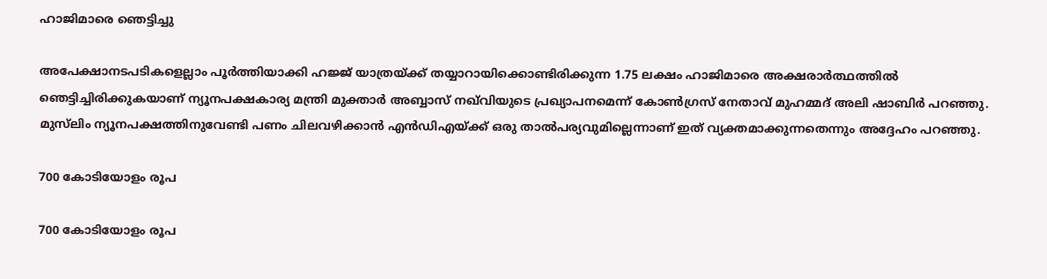ഹാജിമാരെ ഞെട്ടിച്ചു

അപേക്ഷാനടപടികളെല്ലാം പൂര്‍ത്തിയാക്കി ഹജ്ജ് യാത്രയ്ക്ക് തയ്യാറായിക്കൊണ്ടിരിക്കുന്ന 1.75 ലക്ഷം ഹാജിമാരെ അക്ഷരാര്‍ത്ഥത്തില്‍ ഞെട്ടിച്ചിരിക്കുകയാണ് ന്യൂനപക്ഷകാര്യ മന്ത്രി മുക്താര്‍ അബ്ബാസ് നഖ്‌വിയുടെ പ്രഖ്യാപനമെന്ന് കോൺഗ്രസ് നേതാവ് മുഹമ്മദ് അലി ഷാബിർ പറഞ്ഞു. മുസ്‌ലിം ന്യൂനപക്ഷത്തിനുവേണ്ടി പണം ചിലവഴിക്കാന്‍ എന്‍ഡിഎയ്ക്ക് ഒരു താല്‍പര്യവുമില്ലെന്നാണ് ഇത് വ്യക്തമാക്കുന്നതെന്നും അദ്ദേഹം പറഞ്ഞു.

700 കോടിയോളം രൂപ

700 കോടിയോളം രൂപ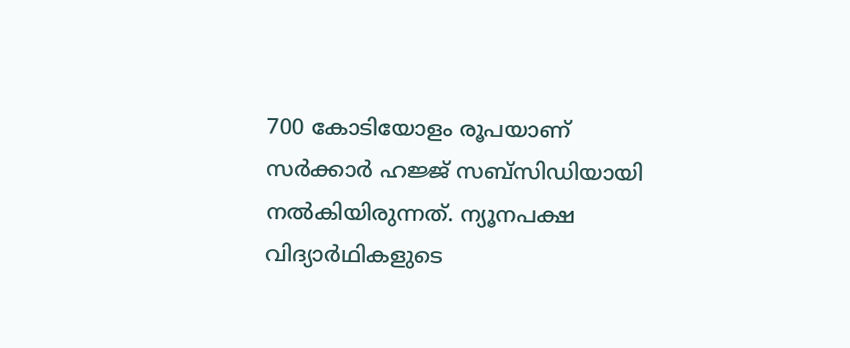700 കോടിയോളം രൂപയാണ് സര്‍ക്കാര്‍ ഹജ്ജ് സബ്‌സിഡിയായി നല്‍കിയിരുന്നത്. ന്യൂനപക്ഷ വിദ്യാര്‍ഥികളുടെ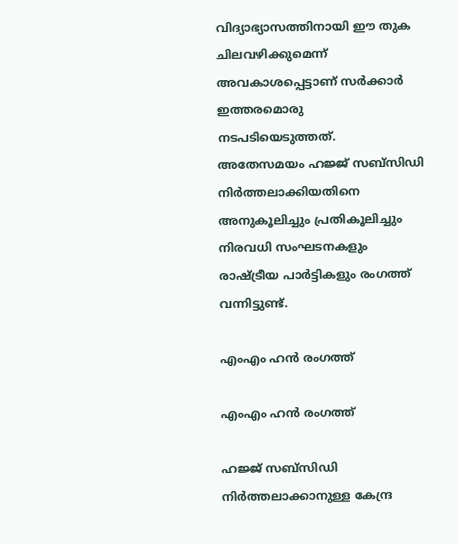വിദ്യാഭ്യാസത്തിനായി ഈ തുക ചിലവഴിക്കുമെന്ന് അവകാശപ്പെട്ടാണ് സര്‍ക്കാര്‍ ഇത്തരമൊരു നടപടിയെടുത്തത്. അതേസമയം ഹജ്ജ് സബ്സിഡി നിർത്തലാക്കിയതിനെ അനുകൂലിച്ചും പ്രതികൂലിച്ചും നിരവധി സംഘടനകളും രാഷ്ട്രീയ പാർട്ടികളും രംഗത്ത് വന്നിട്ടുണ്ട്.

എംഎം ഹൻ രംഗത്ത്

എംഎം ഹൻ രംഗത്ത്

ഹജ്ജ് സബ്സിഡി നിർത്തലാക്കാനുള്ള കേന്ദ്ര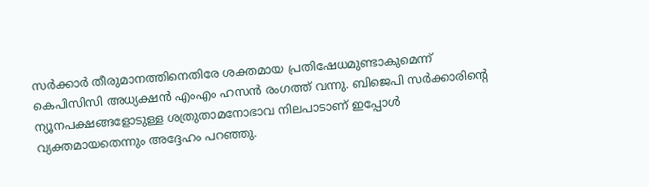സർക്കാർ തീരുമാനത്തിനെതിരേ ശക്തമായ പ്രതിഷേധമുണ്ടാകുമെന്ന് കെപിസിസി അധ്യക്ഷൻ എംഎം ഹസൻ രംഗത്ത് വന്നു. ബിജെപി സർക്കാരിന്റെ ന്യൂനപക്ഷങ്ങളോടുള്ള ശത്രുതാമനോഭാവ നിലപാടാണ് ഇപ്പോൾ വ്യക്തമായതെന്നും അദ്ദേഹം പറഞ്ഞു.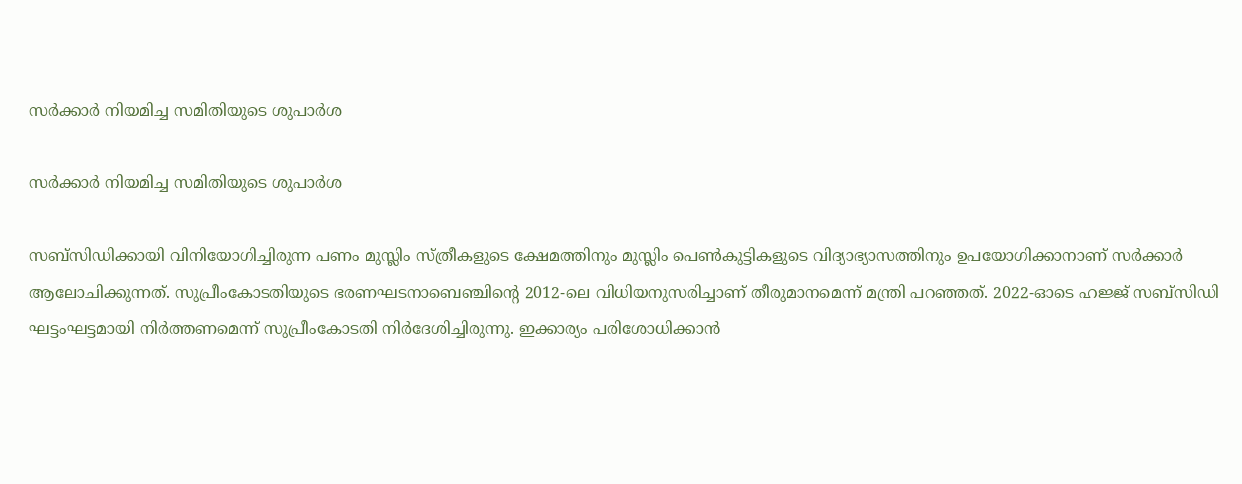സർക്കാർ നിയമിച്ച സമിതിയുടെ ശുപാർശ

സർക്കാർ നിയമിച്ച സമിതിയുടെ ശുപാർശ

സബ്‌സിഡിക്കായി വിനിയോഗിച്ചിരുന്ന പണം മുസ്ലിം സ്ത്രീകളുടെ ക്ഷേമത്തിനും മുസ്ലിം പെണ്‍കുട്ടികളുടെ വിദ്യാഭ്യാസത്തിനും ഉപയോഗിക്കാനാണ് സര്‍ക്കാര്‍ ആലോചിക്കുന്നത്. സുപ്രീംകോടതിയുടെ ഭരണഘടനാബെഞ്ചിന്റെ 2012-ലെ വിധിയനുസരിച്ചാണ് തീരുമാനമെന്ന് മന്ത്രി പറഞ്ഞത്. 2022-ഓടെ ഹജ്ജ് സബ്‌സിഡി ഘട്ടംഘട്ടമായി നിര്‍ത്തണമെന്ന് സുപ്രീംകോടതി നിര്‍ദേശിച്ചിരുന്നു. ഇക്കാര്യം പരിശോധിക്കാന്‍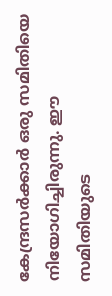കേന്ദ്രസര്‍ക്കാര്‍ ഒരു സമിതിയെ നിയോഗിച്ചിരുന്നു. ഈ സമിതിയുടെ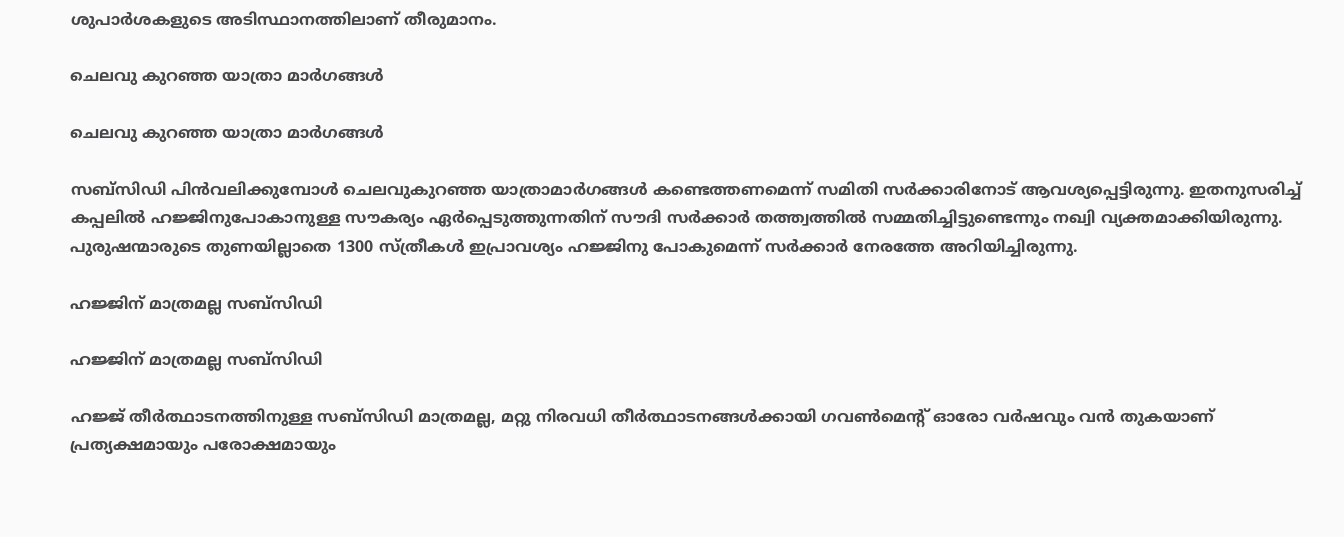ശുപാര്‍ശകളുടെ അടിസ്ഥാനത്തിലാണ് തീരുമാനം.

ചെലവു കുറഞ്ഞ യാത്രാ മാർഗങ്ങൾ

ചെലവു കുറഞ്ഞ യാത്രാ മാർഗങ്ങൾ

സബ്‌സിഡി പിന്‍വലിക്കുമ്പോള്‍ ചെലവുകുറഞ്ഞ യാത്രാമാര്‍ഗങ്ങള്‍ കണ്ടെത്തണമെന്ന് സമിതി സര്‍ക്കാരിനോട് ആവശ്യപ്പെട്ടിരുന്നു. ഇതനുസരിച്ച് കപ്പലില്‍ ഹജ്ജിനുപോകാനുള്ള സൗകര്യം ഏര്‍പ്പെടുത്തുന്നതിന് സൗദി സര്‍ക്കാര്‍ തത്ത്വത്തില്‍ സമ്മതിച്ചിട്ടുണ്ടെന്നും നഖ്വി വ്യക്തമാക്കിയിരുന്നു. പുരുഷന്മാരുടെ തുണയില്ലാതെ 1300 സ്ത്രീകള്‍ ഇപ്രാവശ്യം ഹജ്ജിനു പോകുമെന്ന് സര്‍ക്കാര്‍ നേരത്തേ അറിയിച്ചിരുന്നു.

ഹജ്ജിന് മാത്രമല്ല സബ്സിഡി

ഹജ്ജിന് മാത്രമല്ല സബ്സിഡി

ഹജ്ജ് തീര്‍ത്ഥാടനത്തിനുള്ള സബ്സിഡി മാത്രമല്ല, മറ്റു നിരവധി തീര്‍ത്ഥാടനങ്ങള്‍ക്കായി ഗവണ്‍മെന്റ് ഓരോ വര്‍ഷവും വന്‍ തുകയാണ് പ്രത്യക്ഷമായും പരോക്ഷമായും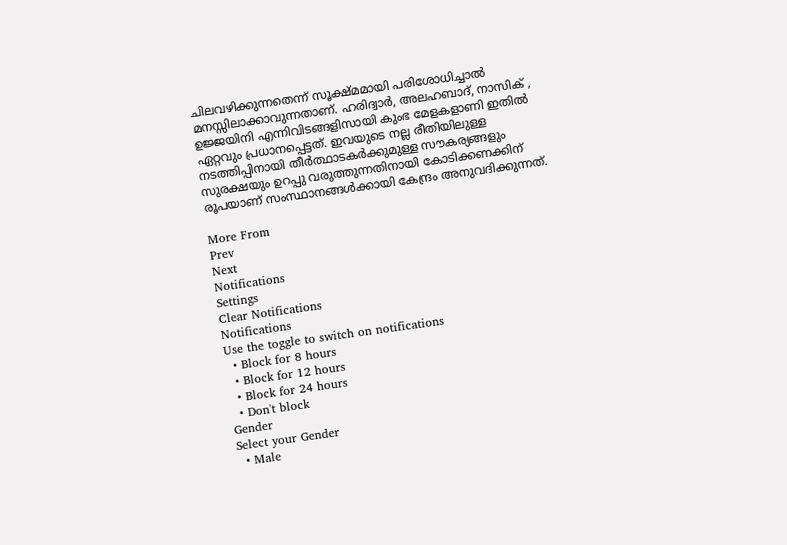ചിലവഴിക്കുന്നതെന്ന് സൂക്ഷ്മമായി പരിശോധിച്ചാല്‍ മനസ്സിലാക്കാവുന്നതാണ്. ഹരിദ്വാര്‍, അലഹബാദ്, നാസിക് , ഉജ്ജയിനി എന്നിവിടങ്ങളിസായി കുംഭ മേളകളാണി ഇതില്‍ ഏറ്റവും പ്രധാനപ്പെട്ടത്. ഇവയുടെ നല്ല രീതിയിലുള്ള നടത്തിപ്പിനായി തീര്‍ത്ഥാടകര്‍ക്കുമുള്ള സൗകര്യങ്ങളും സുരക്ഷയും ഉറപ്പു വരുത്തുന്നതിനായി കോടിക്കണക്കിന് രൂപയാണ് സംസ്ഥാനങ്ങള്‍ക്കായി കേന്ദ്രം അനുവദിക്കുന്നത്.

More From
Prev
Next
Notifications
Settings
Clear Notifications
Notifications
Use the toggle to switch on notifications
  • Block for 8 hours
  • Block for 12 hours
  • Block for 24 hours
  • Don't block
Gender
Select your Gender
  • Male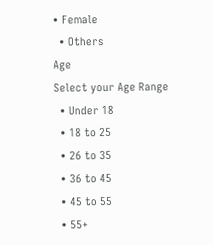• Female
  • Others
Age
Select your Age Range
  • Under 18
  • 18 to 25
  • 26 to 35
  • 36 to 45
  • 45 to 55
  • 55+